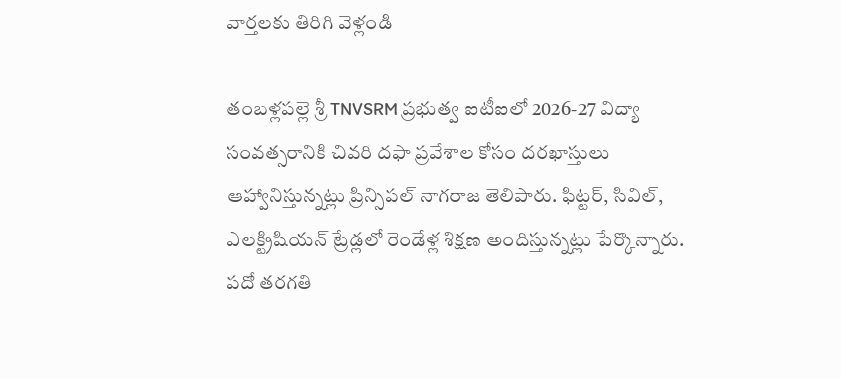వార్తలకు తిరిగి వెళ్లండి

తంబళ్లపల్లె శ్రీ TNVSRM ప్రభుత్వ ఐటీఐలో 2026-27 విద్యా సంవత్సరానికి చివరి దఫా ప్రవేశాల కోసం దరఖాస్తులు ఆహ్వానిస్తున్నట్లు ప్రిన్సిపల్ నాగరాజ తెలిపారు. ఫిట్టర్, సివిల్, ఎలక్ట్రిషియన్ ట్రేడ్లలో రెండేళ్ల శిక్షణ అందిస్తున్నట్లు పేర్కొన్నారు.
పదో తరగతి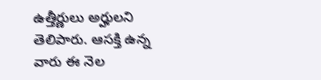ఉత్తీర్ణులు అర్హులని తెలిపారు. ఆసక్తి ఉన్న వారు ఈ నెల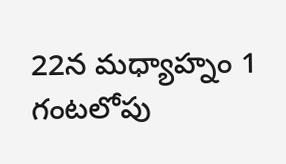22న మధ్యాహ్నం 1 గంటలోపు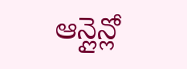ఆన్లైన్లో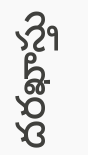దరఖాస్తు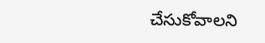చేసుకోవాలని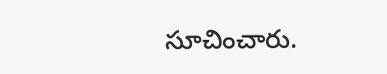సూచించారు.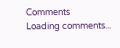Comments
Loading comments...